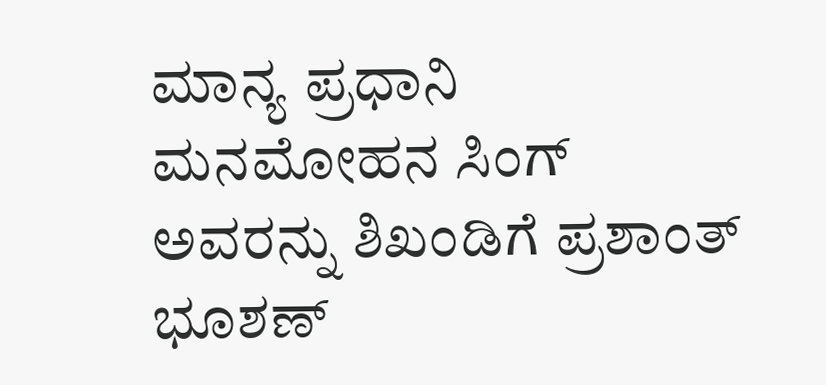ಮಾನ್ಯ ಪ್ರಧಾನಿ ಮನಮೋಹನ ಸಿಂಗ್ ಅವರನ್ನು ಶಿಖಂಡಿಗೆ ಪ್ರಶಾಂತ್ ಭೂಶಣ್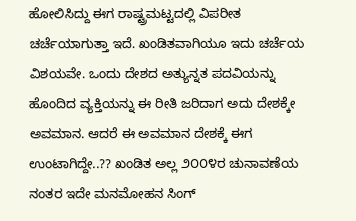ಹೋಲಿಸಿದ್ದು ಈಗ ರಾಷ್ಟ್ರಮಟ್ಟದಲ್ಲಿ ವಿಪರೀತ ಚರ್ಚೆಯಾಗುತ್ತಾ ಇದೆ. ಖಂಡಿತವಾಗಿಯೂ ಇದು ಚರ್ಚೆಯ ವಿಶಯವೇ. ಒಂದು ದೇಶದ ಅತ್ಯುನ್ನತ ಪದವಿಯನ್ನು ಹೊಂದಿದ ವ್ಯಕ್ತಿಯನ್ನು ಈ ರೀತಿ ಜರಿದಾಗ ಅದು ದೇಶಕ್ಕೇ ಅವಮಾನ. ಆದರೆ ಈ ಅವಮಾನ ದೇಶಕ್ಕೆ ಈಗ ಉಂಟಾಗಿದ್ದೇ..?? ಖಂಡಿತ ಅಲ್ಲ ೨೦೦೪ರ ಚುನಾವಣೆಯ ನಂತರ ಇದೇ ಮನಮೋಹನ ಸಿಂಗ್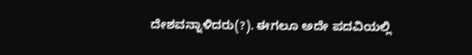ದೇಶವನ್ನಾಳಿದರು(?). ಈಗಲೂ ಅದೇ ಪದವಿಯಲ್ಲಿ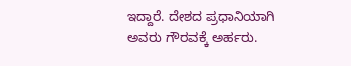ಇದ್ದಾರೆ. ದೇಶದ ಪ್ರಧಾನಿಯಾಗಿ ಅವರು ಗೌರವಕ್ಕೆ ಅರ್ಹರು.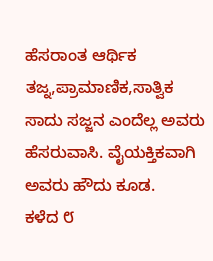ಹೆಸರಾಂತ ಆರ್ಥಿಕ ತಜ್ನ,ಪ್ರಾಮಾಣಿಕ,ಸಾತ್ವಿಕ ಸಾದು ಸಜ್ಜನ ಎಂದೆಲ್ಲ ಅವರು ಹೆಸರುವಾಸಿ. ವೈಯಕ್ತಿಕವಾಗಿ ಅವರು ಹೌದು ಕೂಡ.
ಕಳೆದ ೮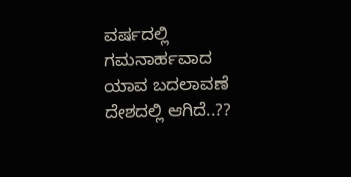ವರ್ಷದಲ್ಲಿ ಗಮನಾರ್ಹವಾದ ಯಾವ ಬದಲಾವಣೆ ದೇಶದಲ್ಲಿ ಆಗಿದೆ..??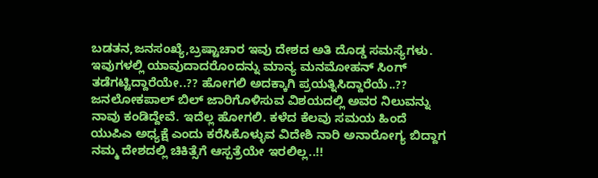ಬಡತನ,ಜನಸಂಖ್ಯೆ,ಬ್ರಷ್ಟಾಚಾರ ಇವು ದೇಶದ ಅತಿ ದೊಡ್ಡ ಸಮಸ್ಯೆಗಳು. ಇವುಗಳಲ್ಲಿ ಯಾವುದಾದರೊಂದನ್ನು ಮಾನ್ಯ ಮನಮೋಹನ್ ಸಿಂಗ್ ತಡೆಗಟ್ಟಿದ್ದಾರೆಯೇ..?? ಹೋಗಲಿ ಅದಕ್ಕಾಗಿ ಪ್ರಯತ್ನಿಸಿದ್ದಾರೆಯೆ..?? ಜನಲೋಕಪಾಲ್ ಬಿಲ್ ಜಾರಿಗೊಳಿಸುವ ವಿಶಯದಲ್ಲಿ ಅವರ ನಿಲುವನ್ನು ನಾವು ಕಂಡಿದ್ದೇವೆ. ಇದೆಲ್ಲ ಹೋಗಲಿ. ಕಳೆದ ಕೆಲವು ಸಮಯ ಹಿಂದೆ ಯುಪಿಎ ಅಧ್ಯಕ್ಷೆ ಎಂದು ಕರೆಸಿಕೊಳ್ಳುವ ವಿದೇಶಿ ನಾರಿ ಅನಾರೋಗ್ಯ ಬಿದ್ದಾಗ ನಮ್ಮ ದೇಶದಲ್ಲಿ ಚಿಕಿತ್ಸೆಗೆ ಆಸ್ಪತ್ರೆಯೇ ಇರಲಿಲ್ಲ..!!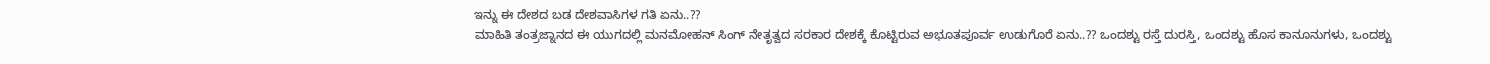ಇನ್ನು ಈ ದೇಶದ ಬಡ ದೇಶವಾಸಿಗಳ ಗತಿ ಏನು..??
ಮಾಹಿತಿ ತಂತ್ರಜ್ನಾನದ ಈ ಯುಗದಲ್ಲಿ ಮನಮೋಹನ್ ಸಿಂಗ್ ನೇತೃತ್ವದ ಸರಕಾರ ದೇಶಕ್ಕೆ ಕೊಟ್ಟಿರುವ ಅಭೂತಪೂರ್ವ ಉಡುಗೊರೆ ಏನು..?? ಒಂದಶ್ಟು ರಸ್ತೆ ದುರಸ್ತಿ, ಒಂದಶ್ಟು ಹೊಸ ಕಾನೂನುಗಳು, ಒಂದಶ್ಟು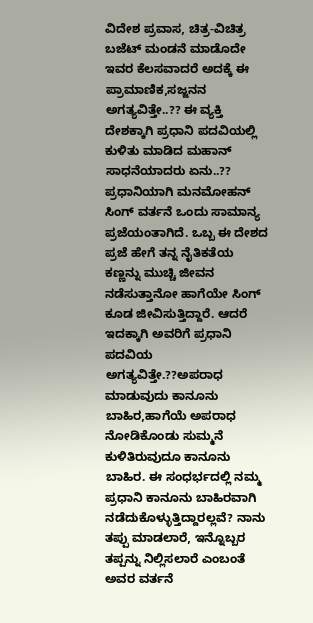ವಿದೇಶ ಪ್ರವಾಸ, ಚಿತ್ರ-ವಿಚಿತ್ರ ಬಜೆಟ್ ಮಂಡನೆ ಮಾಡೊದೇ ಇವರ ಕೆಲಸವಾದರೆ ಅದಕ್ಕೆ ಈ ಪ್ರಾಮಾಣಿಕ,ಸಜ್ಜನನ ಅಗತ್ಯವಿತ್ತೇ..?? ಈ ವ್ಯಕ್ತಿ ದೇಶಕ್ಕಾಗಿ ಪ್ರಧಾನಿ ಪದವಿಯಲ್ಲಿ ಕುಳಿತು ಮಾಡಿದ ಮಹಾನ್ ಸಾಧನೆಯಾದರು ಏನು..??
ಪ್ರಧಾನಿಯಾಗಿ ಮನಮೋಹನ್ ಸಿಂಗ್ ವರ್ತನೆ ಒಂದು ಸಾಮಾನ್ಯ ಪ್ರಜೆಯಂತಾಗಿದೆ. ಒಬ್ಬ ಈ ದೇಶದ ಪ್ರಜೆ ಹೇಗೆ ತನ್ನ ನೈತಿಕತೆಯ ಕಣ್ಣನ್ನು ಮುಚ್ಚಿ ಜೀವನ ನಡೆಸುತ್ತಾನೋ ಹಾಗೆಯೇ ಸಿಂಗ್ ಕೂಡ ಜೀವಿಸುತ್ತಿದ್ದಾರೆ. ಆದರೆ ಇದಕ್ಕಾಗಿ ಅವರಿಗೆ ಪ್ರಧಾನಿ ಪದವಿಯ ಅಗತ್ಯವಿತ್ತೇ.??ಅಪರಾಧ ಮಾಡುವುದು ಕಾನೂನು ಬಾಹಿರ,ಹಾಗೆಯೆ ಅಪರಾಧ ನೋಡಿಕೊಂಡು ಸುಮ್ಮನೆ ಕುಳಿತಿರುವುದೂ ಕಾನೂನು ಬಾಹಿರ. ಈ ಸಂಧರ್ಭದಲ್ಲಿ ನಮ್ಮ ಪ್ರಧಾನಿ ಕಾನೂನು ಬಾಹಿರವಾಗಿ ನಡೆದುಕೊಳ್ಳುತ್ತಿದ್ದಾರಲ್ಲವೆ? ನಾನು ತಪ್ಪು ಮಾಡಲಾರೆ, ಇನ್ನೊಬ್ಬರ ತಪ್ಪನ್ನು ನಿಲ್ಲಿಸಲಾರೆ ಎಂಬಂತೆ ಅವರ ವರ್ತನೆ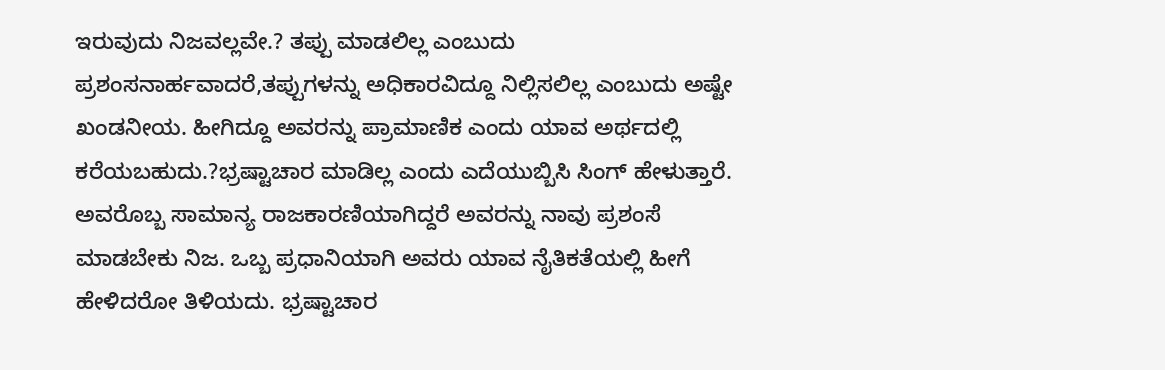ಇರುವುದು ನಿಜವಲ್ಲವೇ.? ತಪ್ಪು ಮಾಡಲಿಲ್ಲ ಎಂಬುದು ಪ್ರಶಂಸನಾರ್ಹವಾದರೆ,ತಪ್ಪುಗಳನ್ನು ಅಧಿಕಾರವಿದ್ದೂ ನಿಲ್ಲಿಸಲಿಲ್ಲ ಎಂಬುದು ಅಷ್ಟೇ ಖಂಡನೀಯ. ಹೀಗಿದ್ದೂ ಅವರನ್ನು ಪ್ರಾಮಾಣಿಕ ಎಂದು ಯಾವ ಅರ್ಥದಲ್ಲಿ ಕರೆಯಬಹುದು.?ಭ್ರಷ್ಟಾಚಾರ ಮಾಡಿಲ್ಲ ಎಂದು ಎದೆಯುಬ್ಬಿಸಿ ಸಿಂಗ್ ಹೇಳುತ್ತಾರೆ. ಅವರೊಬ್ಬ ಸಾಮಾನ್ಯ ರಾಜಕಾರಣಿಯಾಗಿದ್ದರೆ ಅವರನ್ನು ನಾವು ಪ್ರಶಂಸೆ ಮಾಡಬೇಕು ನಿಜ. ಒಬ್ಬ ಪ್ರಧಾನಿಯಾಗಿ ಅವರು ಯಾವ ನೈತಿಕತೆಯಲ್ಲಿ ಹೀಗೆ ಹೇಳಿದರೋ ತಿಳಿಯದು. ಭ್ರಷ್ಟಾಚಾರ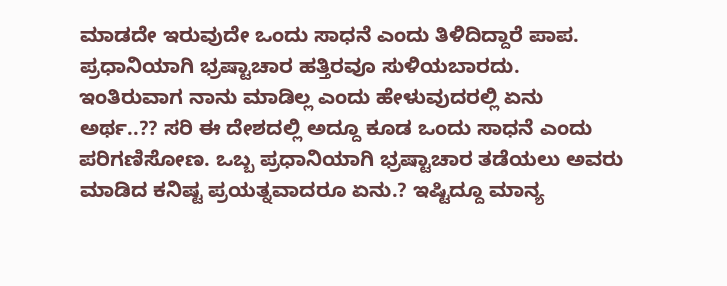ಮಾಡದೇ ಇರುವುದೇ ಒಂದು ಸಾಧನೆ ಎಂದು ತಿಳಿದಿದ್ದಾರೆ ಪಾಪ. ಪ್ರಧಾನಿಯಾಗಿ ಭ್ರಷ್ಟಾಚಾರ ಹತ್ತಿರವೂ ಸುಳಿಯಬಾರದು. ಇಂತಿರುವಾಗ ನಾನು ಮಾಡಿಲ್ಲ ಎಂದು ಹೇಳುವುದರಲ್ಲಿ ಏನು ಅರ್ಥ..?? ಸರಿ ಈ ದೇಶದಲ್ಲಿ ಅದ್ದೂ ಕೂಡ ಒಂದು ಸಾಧನೆ ಎಂದು ಪರಿಗಣಿಸೋಣ. ಒಬ್ಬ ಪ್ರಧಾನಿಯಾಗಿ ಭ್ರಷ್ಟಾಚಾರ ತಡೆಯಲು ಅವರು ಮಾಡಿದ ಕನಿಷ್ಟ ಪ್ರಯತ್ನವಾದರೂ ಏನು.? ಇಷ್ಟಿದ್ದೂ ಮಾನ್ಯ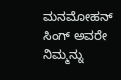ಮನಮೋಹನ್ ಸಿಂಗ್ ಅವರೇ ನಿಮ್ಮನ್ನು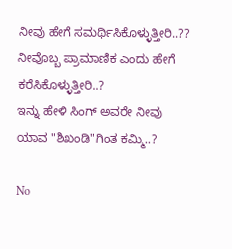ನೀವು ಹೇಗೆ ಸಮರ್ಥಿಸಿಕೊಳ್ಳುತ್ತೀರಿ..?? ನೀವೊಬ್ಬ ಪ್ರಾಮಾಣಿಕ ಎಂದು ಹೇಗೆ ಕರೆಸಿಕೊಳ್ಳುತ್ತೀರಿ..?
ಇನ್ನು ಹೇಳಿ ಸಿಂಗ್ ಅವರೇ ನೀವು ಯಾವ "ಶಿಖಂಡಿ"ಗಿಂತ ಕಮ್ಮಿ..?

No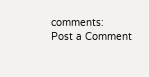comments:
Post a Comment